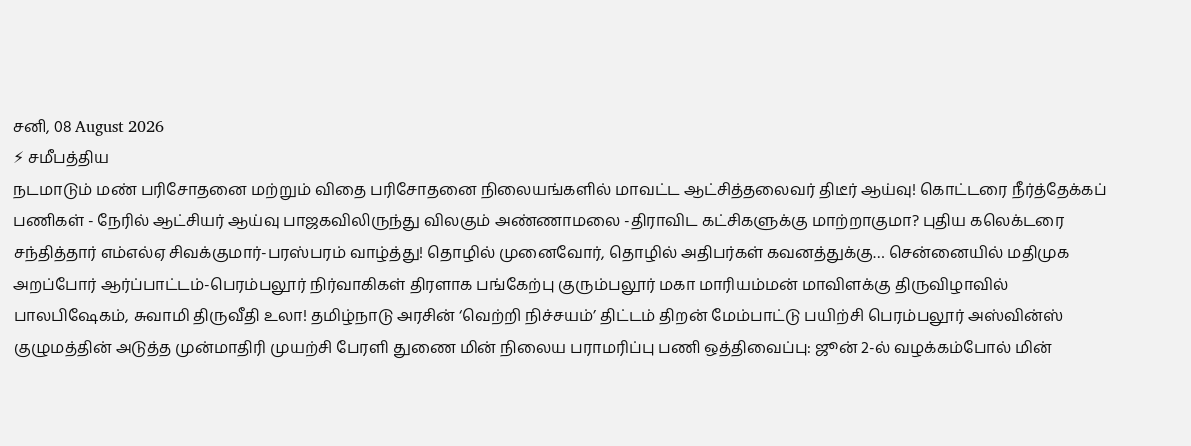சனி, 08 August 2026
⚡ சமீபத்திய
நடமாடும் மண் பரிசோதனை மற்றும் விதை பரிசோதனை நிலையங்களில் மாவட்ட ஆட்சித்தலைவர் திடீர் ஆய்வு! கொட்டரை நீர்த்தேக்கப் பணிகள் - நேரில் ஆட்சியர் ஆய்வு பாஜகவிலிருந்து விலகும் அண்ணாமலை -திராவிட கட்சிகளுக்கு மாற்றாகுமா? புதிய கலெக்டரை சந்தித்தார் எம்எல்ஏ சிவக்குமார்-பரஸ்பரம் வாழ்த்து! தொழில் முனைவோர், தொழில் அதிபர்கள் கவனத்துக்கு… சென்னையில் மதிமுக அறப்போர் ஆர்ப்பாட்டம்-பெரம்பலூர் நிர்வாகிகள் திரளாக பங்கேற்பு குரும்பலூர் மகா மாரியம்மன் மாவிளக்கு திருவிழாவில் பாலபிஷேகம், சுவாமி திருவீதி உலா! தமிழ்நாடு அரசின் ‘வெற்றி நிச்சயம்’ திட்டம் திறன் மேம்பாட்டு பயிற்சி பெரம்பலூர் அஸ்வின்ஸ் குழுமத்தின் அடுத்த முன்மாதிரி முயற்சி பேரளி துணை மின் நிலைய பராமரிப்பு பணி ஒத்திவைப்பு: ஜூன் 2-ல் வழக்கம்போல் மின்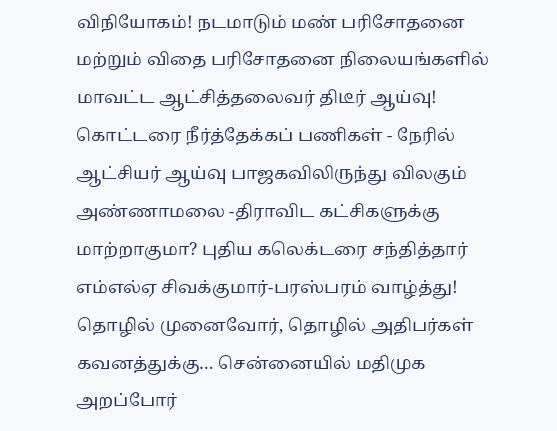விநியோகம்! நடமாடும் மண் பரிசோதனை மற்றும் விதை பரிசோதனை நிலையங்களில் மாவட்ட ஆட்சித்தலைவர் திடீர் ஆய்வு! கொட்டரை நீர்த்தேக்கப் பணிகள் - நேரில் ஆட்சியர் ஆய்வு பாஜகவிலிருந்து விலகும் அண்ணாமலை -திராவிட கட்சிகளுக்கு மாற்றாகுமா? புதிய கலெக்டரை சந்தித்தார் எம்எல்ஏ சிவக்குமார்-பரஸ்பரம் வாழ்த்து! தொழில் முனைவோர், தொழில் அதிபர்கள் கவனத்துக்கு… சென்னையில் மதிமுக அறப்போர்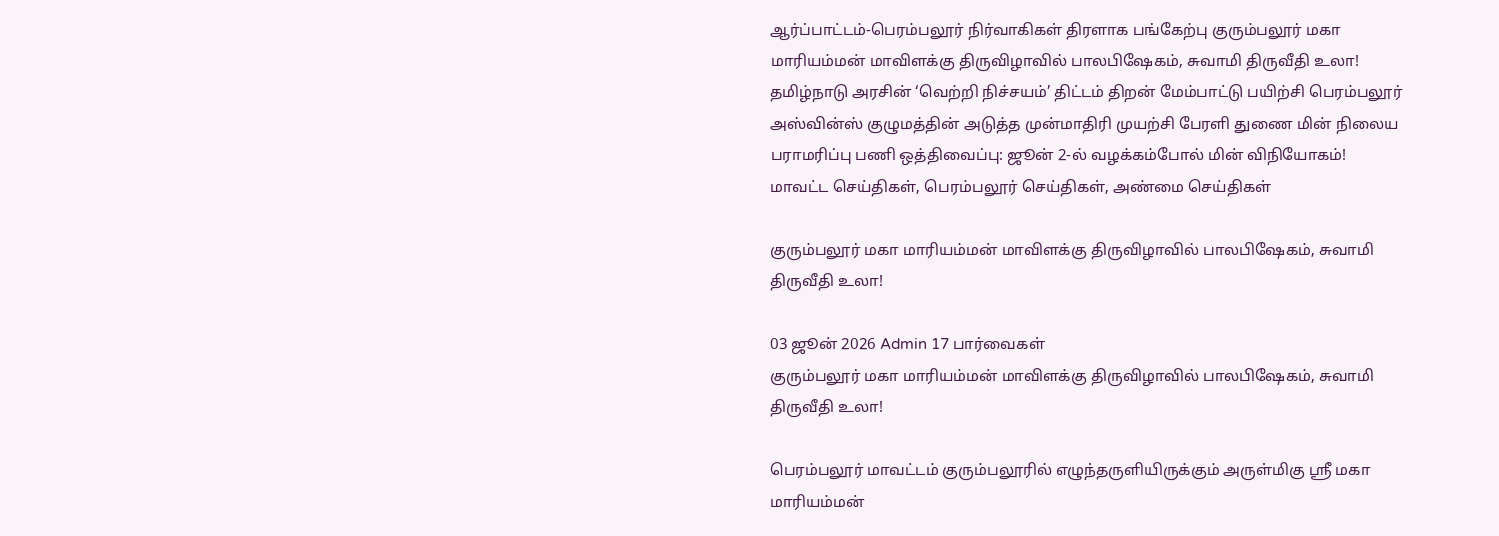ஆர்ப்பாட்டம்-பெரம்பலூர் நிர்வாகிகள் திரளாக பங்கேற்பு குரும்பலூர் மகா மாரியம்மன் மாவிளக்கு திருவிழாவில் பாலபிஷேகம், சுவாமி திருவீதி உலா! தமிழ்நாடு அரசின் ‘வெற்றி நிச்சயம்’ திட்டம் திறன் மேம்பாட்டு பயிற்சி பெரம்பலூர் அஸ்வின்ஸ் குழுமத்தின் அடுத்த முன்மாதிரி முயற்சி பேரளி துணை மின் நிலைய பராமரிப்பு பணி ஒத்திவைப்பு: ஜூன் 2-ல் வழக்கம்போல் மின் விநியோகம்!
மாவட்ட செய்திகள், பெரம்பலூர் செய்திகள், அண்மை செய்திகள்

குரும்பலூர் மகா மாரியம்மன் மாவிளக்கு திருவிழாவில் பாலபிஷேகம், சுவாமி திருவீதி உலா!

03 ஜூன் 2026 Admin 17 பார்வைகள்
குரும்பலூர் மகா மாரியம்மன் மாவிளக்கு திருவிழாவில் பாலபிஷேகம், சுவாமி திருவீதி உலா!

பெரம்பலூர் மாவட்டம் குரும்பலூரில் எழுந்தருளியிருக்கும் அருள்மிகு ஸ்ரீ மகா மாரியம்மன்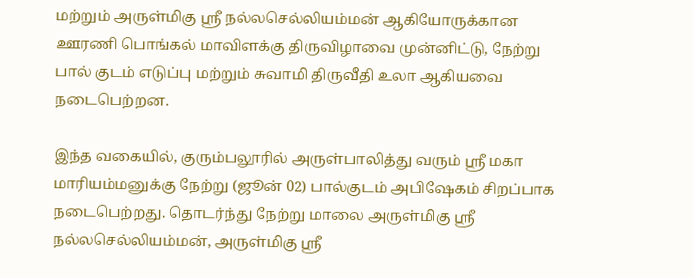மற்றும் அருள்மிகு ஸ்ரீ நல்லசெல்லியம்மன் ஆகியோருக்கான ஊரணி பொங்கல் மாவிளக்கு திருவிழாவை முன்னிட்டு, நேற்று பால் குடம் எடுப்பு மற்றும் சுவாமி திருவீதி உலா ஆகியவை நடைபெற்றன.

இந்த வகையில், குரும்பலூரில் அருள்பாலித்து வரும் ஸ்ரீ மகா மாரியம்மனுக்கு நேற்று (ஜூன் 02) பால்குடம் அபிஷேகம் சிறப்பாக நடைபெற்றது. தொடர்ந்து நேற்று மாலை அருள்மிகு ஸ்ரீ நல்லசெல்லியம்மன், அருள்மிகு ஸ்ரீ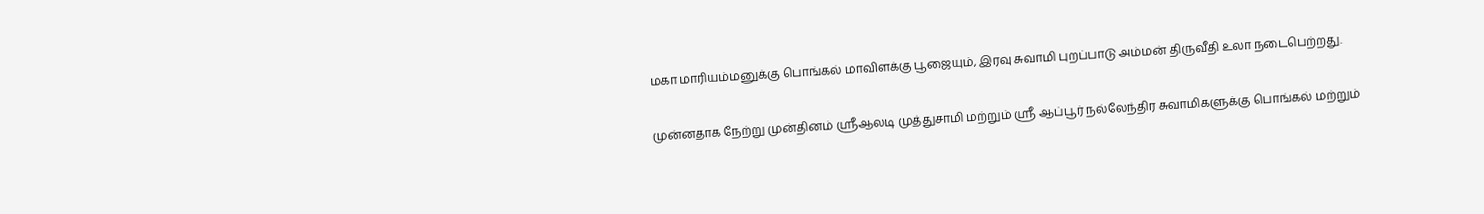மகா மாரியம்மனுக்கு பொங்கல் மாவிளக்கு பூஜையும், இரவு சுவாமி புறப்பாடு அம்மன் திருவீதி உலா நடைபெற்றது.

முன்னதாக நேற்று முன்தினம் ஸ்ரீஆலடி முத்துசாமி மற்றும் ஸ்ரீ ஆப்பூர் நல்லேந்திர சுவாமிகளுக்கு பொங்கல் மற்றும்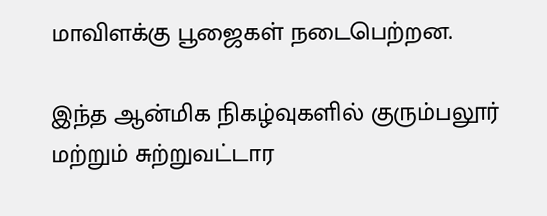மாவிளக்கு பூஜைகள் நடைபெற்றன.

இந்த ஆன்மிக நிகழ்வுகளில் குரும்பலூர் மற்றும் சுற்றுவட்டார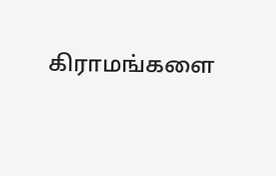கிராமங்களை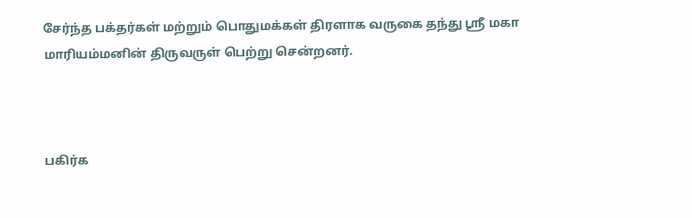சேர்ந்த பக்தர்கள் மற்றும் பொதுமக்கள் திரளாக வருகை தந்து ஸ்ரீ மகா மாரியம்மனின் திருவருள் பெற்று சென்றனர்.



பகிர்க